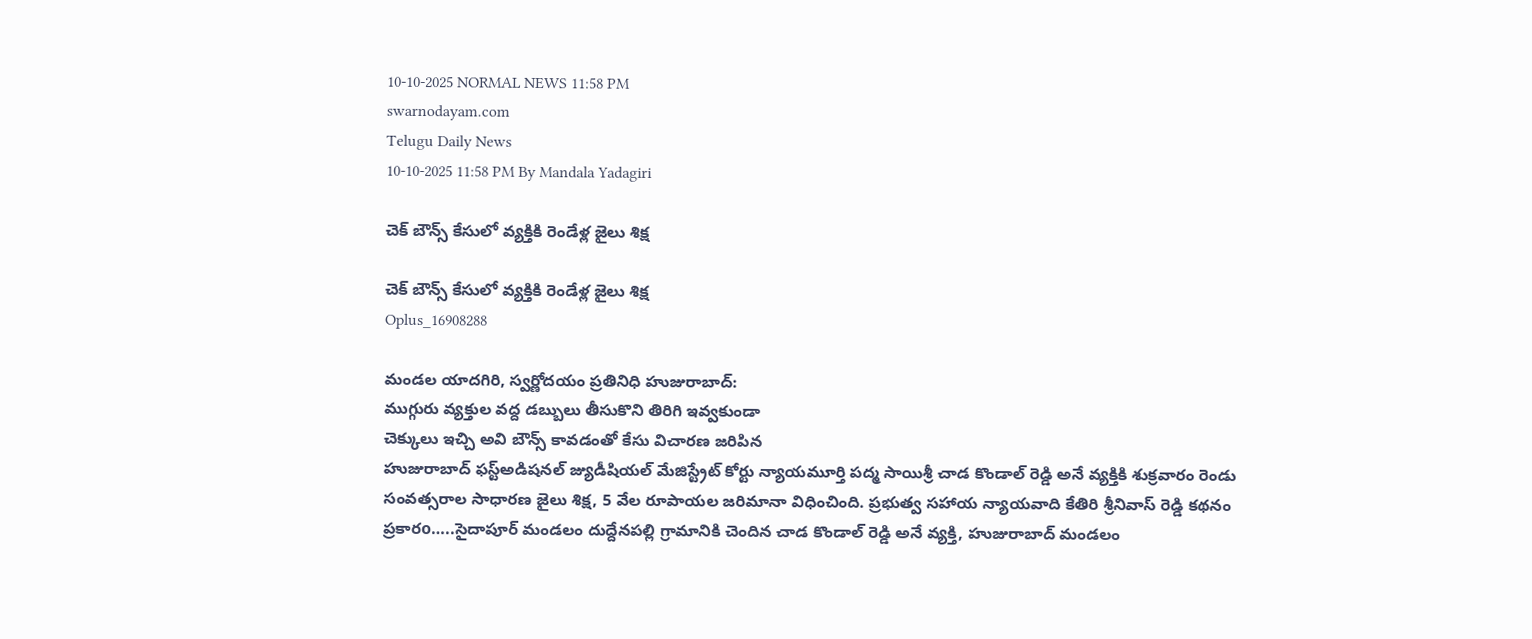10-10-2025 NORMAL NEWS 11:58 PM
swarnodayam.com
Telugu Daily News
10-10-2025 11:58 PM By Mandala Yadagiri

చెక్ బౌన్స్ కేసులో వ్యక్తికి రెండేళ్ల జైలు శిక్ష

చెక్ బౌన్స్ కేసులో వ్యక్తికి రెండేళ్ల జైలు శిక్ష
Oplus_16908288

మండల యాదగిరి, స్వర్ణోదయం ప్రతినిధి హుజురాబాద్:
ముగ్గురు వ్యక్తుల వద్ద డబ్బులు తీసుకొని తిరిగి ఇవ్వకుండా
చెక్కులు ఇచ్చి అవి బౌన్స్ కావడంతో కేసు విచారణ జరిపిన
హుజురాబాద్ ఫస్ట్అడిషనల్ జ్యుడీషియల్ మేజిస్ట్రేట్ కోర్టు న్యాయమూర్తి పద్మ సాయిశ్రీ చాడ కొండాల్ రెడ్డి అనే వ్యక్తికి శుక్రవారం రెండు సంవత్సరాల సాధారణ జైలు శిక్ష, 5 వేల రూపాయల జరిమానా విధించింది. ప్రభుత్వ సహాయ న్యాయవాది కేతిరి శ్రీనివాస్ రెడ్డి కథనం ప్రకారo…..సైదాపూర్ మండలం దుద్దేనపల్లి గ్రామానికి చెందిన చాడ కొండాల్ రెడ్డి అనే వ్యక్తి, హుజురాబాద్ మండలం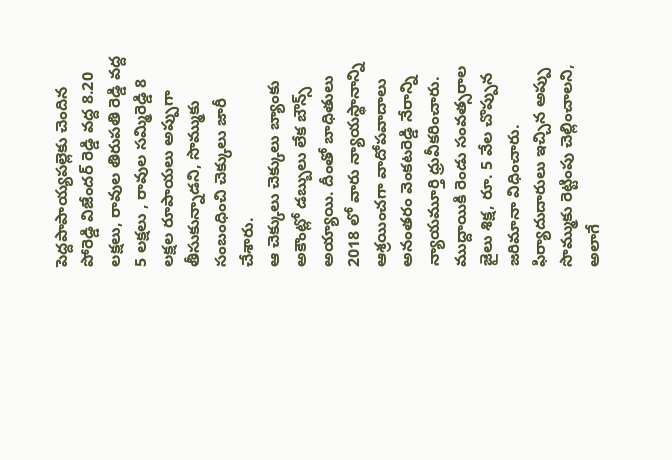పెద్దపాపాయ్యపల్లెకు చెందిన పోరెడ్డి విజేందర్ రెడ్డి వద్ద 8.20 లక్షలు, రావుల తిరుపతి రెడ్డి వద్ద 5 లక్షలు , రావుల సమ్మిరెడ్డి 8 లక్షల రూపాయలు అప్పుగా తీసుకున్నాడని, సొమ్ముకు సంబంధించి చెక్కులు జారీ చేశారు.
ఆ చెక్కులు చెక్కులు బ్యాంకు అకౌంట్లో డబ్బులు లేక బౌన్స్ అయ్యాయి. దీంతో బాధితులు 2018 లో వారు న్యాయస్థానాన్ని ఆశ్రయించగా వాదోపవాదాలు అనంతరం వెంకటరెడ్డి నేరాన్ని న్యాయమూర్తి ధ్రువీకరించారు. ముద్దాయికి రెండు సంవత్సరాల జైలు శిక్ష, రూ. 5 వేల చొప్పున జరిమానా విధించారు. ఫిర్యాదుదారులు ఇచ్చిన అప్పు సొమ్ముకు రెట్టింపు చెల్లించాలని, అలాగే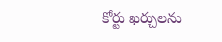కోర్టు ఖర్చులను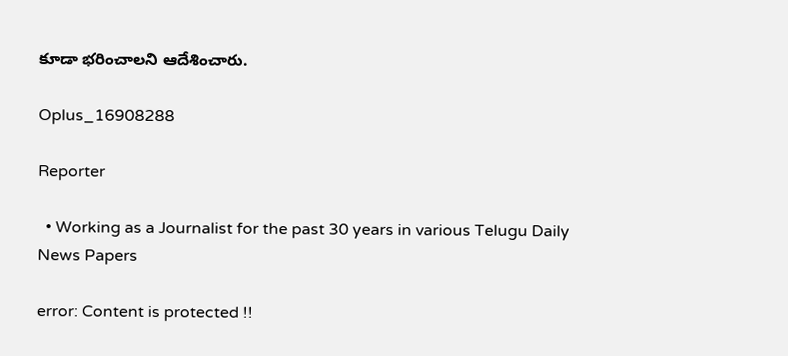కూడా భరించాలని ఆదేశించారు.

Oplus_16908288

Reporter

  • Working as a Journalist for the past 30 years in various Telugu Daily News Papers

error: Content is protected !!